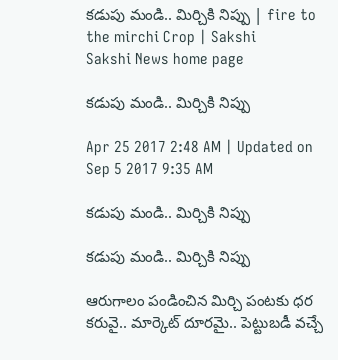కడుపు మండి.. మిర్చికి నిప్పు | fire to the mirchi Crop | Sakshi
Sakshi News home page

కడుపు మండి.. మిర్చికి నిప్పు

Apr 25 2017 2:48 AM | Updated on Sep 5 2017 9:35 AM

కడుపు మండి.. మిర్చికి నిప్పు

కడుపు మండి.. మిర్చికి నిప్పు

ఆరుగాలం పండించిన మిర్చి పంటకు ధర కరువై.. మార్కెట్‌ దూరమై.. పెట్టుబడీ వచ్చే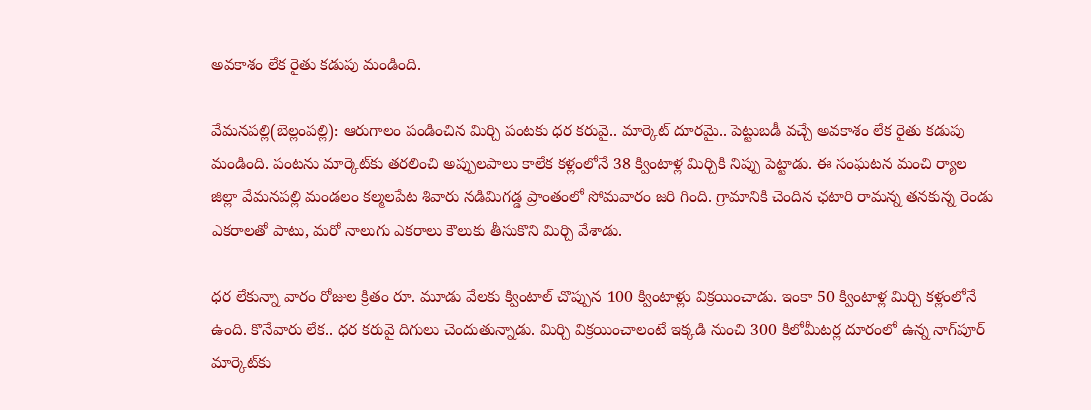అవకాశం లేక రైతు కడుపు మండింది.

వేమనపల్లి(బెల్లంపల్లి): ఆరుగాలం పండించిన మిర్చి పంటకు ధర కరువై.. మార్కెట్‌ దూరమై.. పెట్టుబడీ వచ్చే అవకాశం లేక రైతు కడుపు మండింది. పంటను మార్కెట్‌కు తరలించి అప్పులపాలు కాలేక కళ్లంలోనే 38 క్వింటాళ్ల మిర్చికి నిప్పు పెట్టాడు. ఈ సంఘటన మంచి ర్యాల జిల్లా వేమనపల్లి మండలం కల్మలపేట శివారు నడిమిగడ్డ ప్రాంతంలో సోమవారం జరి గింది. గ్రామానికి చెందిన ఛటారి రామన్న తనకున్న రెండు ఎకరాలతో పాటు, మరో నాలుగు ఎకరాలు కౌలుకు తీసుకొని మిర్చి వేశాడు.

ధర లేకున్నా వారం రోజుల క్రితం రూ. మూడు వేలకు క్వింటాల్‌ చొప్పున 100 క్వింటాళ్లు విక్రయించాడు. ఇంకా 50 క్వింటాళ్ల మిర్చి కళ్లంలోనే ఉంది. కొనేవారు లేక.. ధర కరువై దిగులు చెందుతున్నాడు. మిర్చి విక్రయించాలంటే ఇక్కడి నుంచి 300 కిలోమీటర్ల దూరంలో ఉన్న నాగ్‌పూర్‌ మార్కెట్‌కు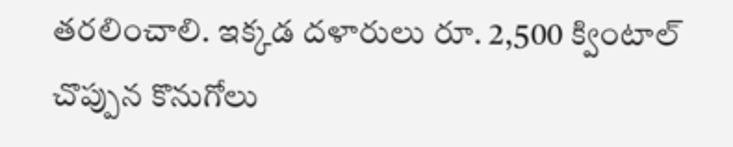తరలించాలి. ఇక్కడ దళారులు రూ. 2,500 క్వింటాల్‌ చొప్పున కొనుగోలు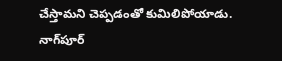చేస్తామని చెప్పడంతో కుమిలిపోయాడు. నాగ్‌పూర్‌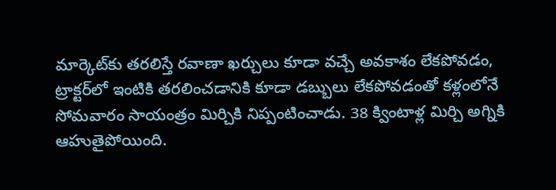మార్కెట్‌కు తరలిస్తే రవాణా ఖర్చులు కూడా వచ్చే అవకాశం లేకపోవడం, ట్రాక్టర్‌లో ఇంటికి తరలించడానికి కూడా డబ్బులు లేకపోవడంతో కళ్లంలోనే సోమవారం సాయంత్రం మిర్చికి నిప్పంటించాడు. 38 క్వింటాళ్ల మిర్చి అగ్నికి ఆహుతైపోయింది.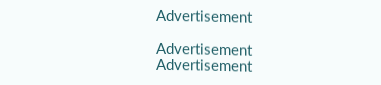Advertisement

Advertisement
Advertisement